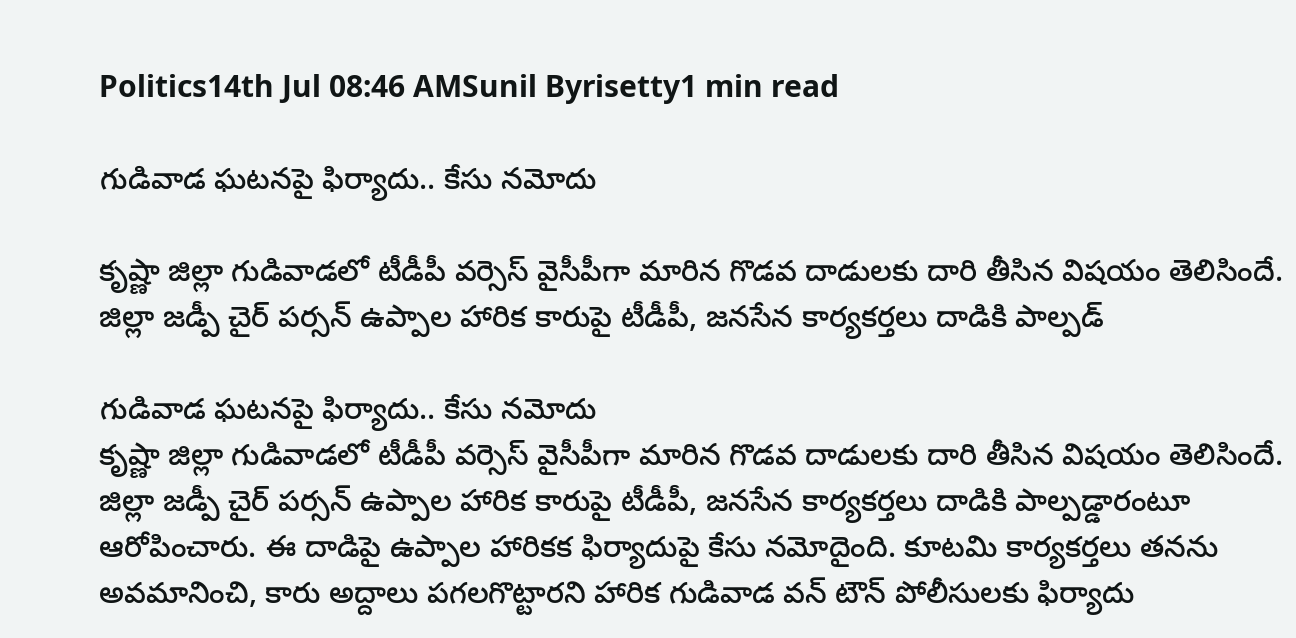Politics14th Jul 08:46 AMSunil Byrisetty1 min read

గుడివాడ ఘటనపై ఫిర్యాదు.. కేసు నమోదు

కృష్ణా జిల్లా గుడివాడలో టీడీపీ వర్సెస్ వైసీపీగా మారిన గొడవ దాడులకు దారి తీసిన విషయం తెలిసిందే. జిల్లా జడ్పీ చైర్ పర్సన్ ఉప్పాల హారిక కారుపై టీడీపీ, జనసేన కార్యకర్తలు దాడికి పాల్పడ్

గుడివాడ ఘటనపై ఫిర్యాదు.. కేసు నమోదు
కృష్ణా జిల్లా గుడివాడలో టీడీపీ వర్సెస్ వైసీపీగా మారిన గొడవ దాడులకు దారి తీసిన విషయం తెలిసిందే. జిల్లా జడ్పీ చైర్ పర్సన్ ఉప్పాల హారిక కారుపై టీడీపీ, జనసేన కార్యకర్తలు దాడికి పాల్పడ్డారంటూ ఆరోపించారు. ఈ దాడిపై ఉప్పాల హారికక ఫిర్యాదుపై కేసు నమోదైంది. కూటమి కార్యకర్తలు తనను అవమానించి, కారు అద్దాలు పగలగొట్టారని హారిక గుడివాడ వన్ టౌన్ పోలీసులకు ఫిర్యాదు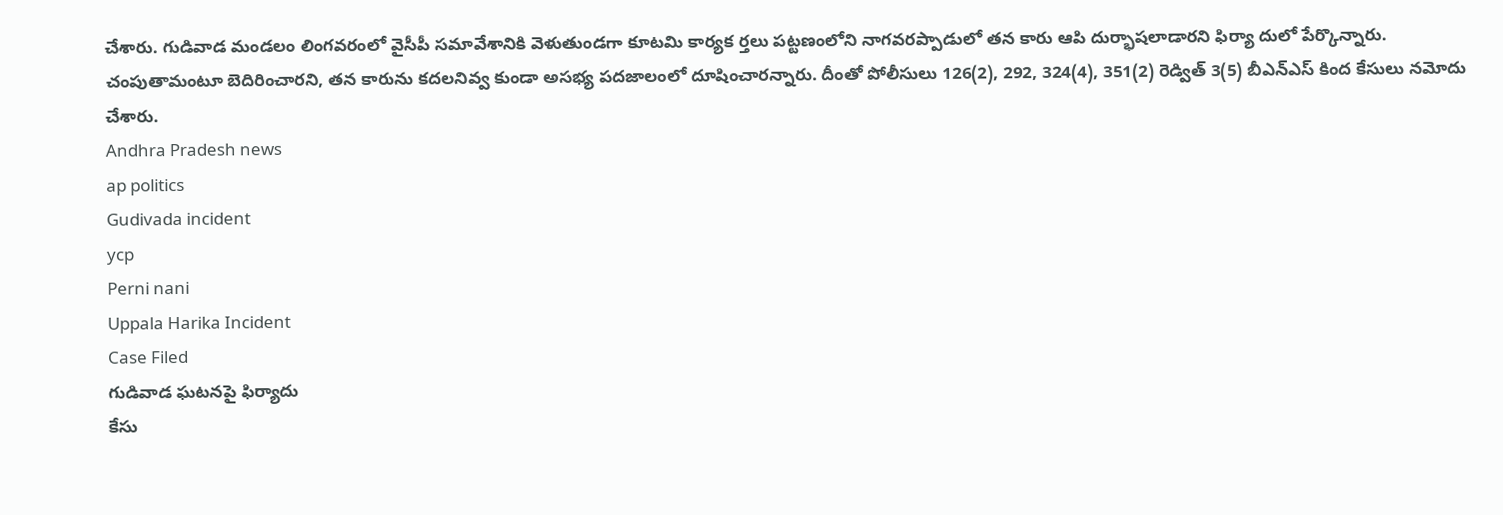చేశారు. గుడివాడ మండలం లింగవరంలో వైసీపీ సమావేశానికి వెళుతుండగా కూటమి కార్యక ర్తలు పట్టణంలోని నాగవరప్పాడులో తన కారు ఆపి దుర్భాషలాడారని ఫిర్యా దులో పేర్కొన్నారు. చంపుతామంటూ బెదిరించారని, తన కారును కదలనివ్వ కుండా అసభ్య పదజాలంలో దూషించారన్నారు. దీంతో పోలీసులు 126(2), 292, 324(4), 351(2) రెడ్విత్ 3(5) బీఎన్ఎస్ కింద కేసులు నమోదు చేశారు.
Andhra Pradesh news
ap politics
Gudivada incident
ycp
Perni nani
Uppala Harika Incident
Case Filed
గుడివాడ ఘటనపై ఫిర్యాదు
కేసు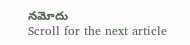నమోదు
Scroll for the next article